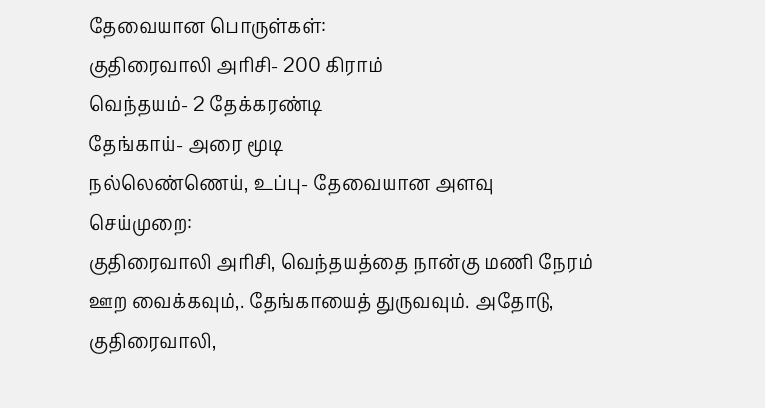தேவையான பொருள்கள்:
குதிரைவாலி அரிசி- 200 கிராம்
வெந்தயம்- 2 தேக்கரண்டி
தேங்காய்- அரை மூடி
நல்லெண்ணெய், உப்பு- தேவையான அளவு
செய்முறை:
குதிரைவாலி அரிசி, வெந்தயத்தை நான்கு மணி நேரம் ஊற வைக்கவும்,. தேங்காயைத் துருவவும். அதோடு, குதிரைவாலி,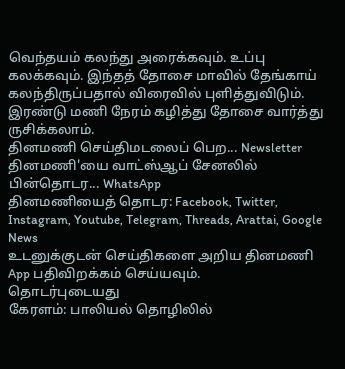வெந்தயம் கலந்து அரைக்கவும். உப்பு கலக்கவும். இந்தத் தோசை மாவில் தேங்காய் கலந்திருப்பதால் விரைவில் புளித்துவிடும். இரண்டு மணி நேரம் கழித்து தோசை வார்த்து ருசிக்கலாம்.
தினமணி செய்திமடலைப் பெற... Newsletter
தினமணி'யை வாட்ஸ்ஆப் சேனலில் பின்தொடர... WhatsApp
தினமணியைத் தொடர: Facebook, Twitter, Instagram, Youtube, Telegram, Threads, Arattai, Google News
உடனுக்குடன் செய்திகளை அறிய தினமணி App பதிவிறக்கம் செய்யவும்.
தொடர்புடையது
கேரளம்: பாலியல் தொழிலில்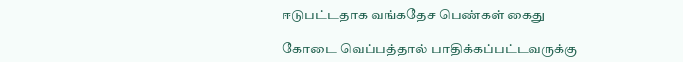ஈடுபட்டதாக வங்கதேச பெண்கள் கைது

கோடை வெப்பத்தால் பாதிக்கப்பட்டவருக்கு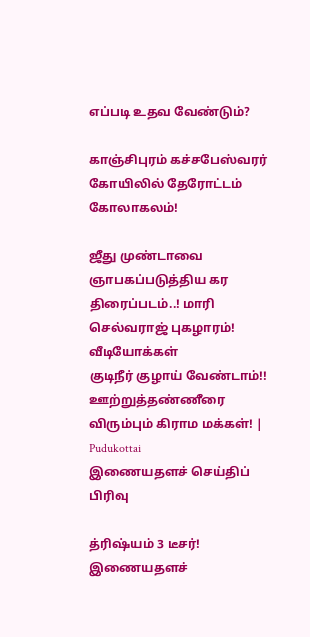எப்படி உதவ வேண்டும்?

காஞ்சிபுரம் கச்சபேஸ்வரர் கோயிலில் தேரோட்டம் கோலாகலம்!

ஜீது முண்டாவை ஞாபகப்படுத்திய கர திரைப்படம்..! மாரி செல்வராஜ் புகழாரம்!
வீடியோக்கள்
குடிநீர் குழாய் வேண்டாம்!! ஊற்றுத்தண்ணீரை விரும்பும் கிராம மக்கள்! | Pudukottai
இணையதளச் செய்திப் பிரிவு

த்ரிஷ்யம் 3 டீசர்!
இணையதளச்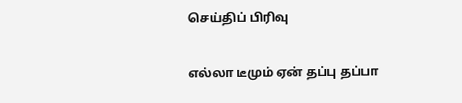செய்திப் பிரிவு

எல்லா டீமும் ஏன் தப்பு தப்பா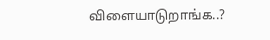விளையாடுறாங்க..?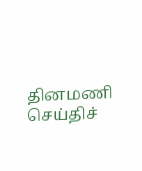தினமணி செய்திச்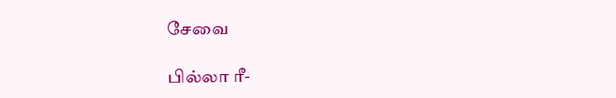சேவை

பில்லா ரீ-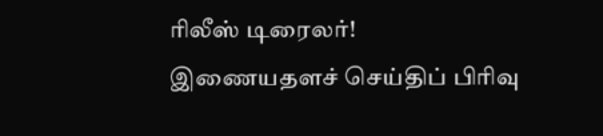ரிலீஸ் டிரைலர்!
இணையதளச் செய்திப் பிரிவு